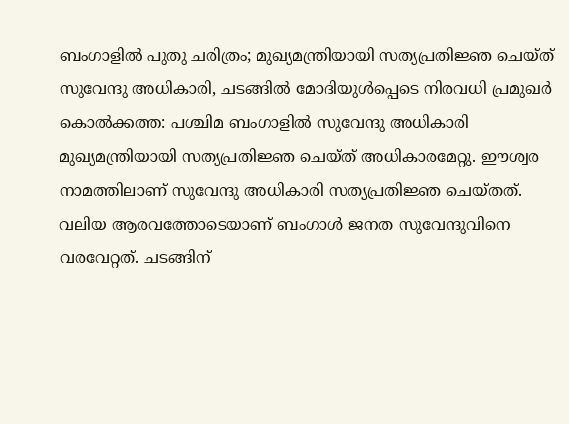ബംഗാളിൽ പുതു ചരിത്രം; മുഖ്യമന്ത്രിയായി സത്യപ്രതിജ്ഞ ചെയ്ത് സുവേന്ദു അധികാരി, ചടങ്ങിൽ മോദിയുൾപ്പെടെ നിരവധി പ്രമുഖർ
കൊൽക്കത്ത: പശ്ചിമ ബംഗാളിൽ സുവേന്ദു അധികാരി മുഖ്യമന്ത്രിയായി സത്യപ്രതിജ്ഞ ചെയ്ത് അധികാരമേറ്റു. ഈശ്വര നാമത്തിലാണ് സുവേന്ദു അധികാരി സത്യപ്രതിജ്ഞ ചെയ്തത്. വലിയ ആരവത്തോടെയാണ് ബംഗാൾ ജനത സുവേന്ദുവിനെ വരവേറ്റത്. ചടങ്ങിന്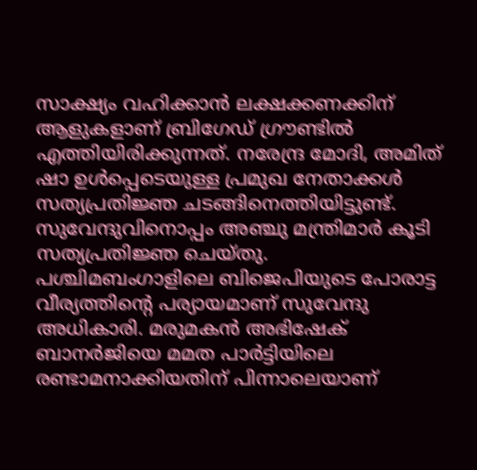സാക്ഷ്യം വഹിക്കാൻ ലക്ഷക്കണക്കിന് ആളുകളാണ് ബ്രിഗേഡ് ഗ്രൗണ്ടിൽ എത്തിയിരിക്കുന്നത്. നരേന്ദ്ര മോദി, അമിത് ഷാ ഉൾപ്പെടെയുള്ള പ്രമുഖ നേതാക്കൾ സത്യപ്രതിജ്ഞ ചടങ്ങിനെത്തിയിട്ടുണ്ട്. സുവേന്ദുവിനൊപ്പം അഞ്ചു മന്ത്രിമാർ കൂടി സത്യപ്രതിജ്ഞ ചെയ്തു.
പശ്ചിമബംഗാളിലെ ബിജെപിയുടെ പോരാട്ട വീര്യത്തിന്റെ പര്യായമാണ് സുവേന്ദു അധികാരി. മരുമകൻ അഭിഷേക് ബാനർജിയെ മമത പാർട്ടിയിലെ രണ്ടാമനാക്കിയതിന് പിന്നാലെയാണ്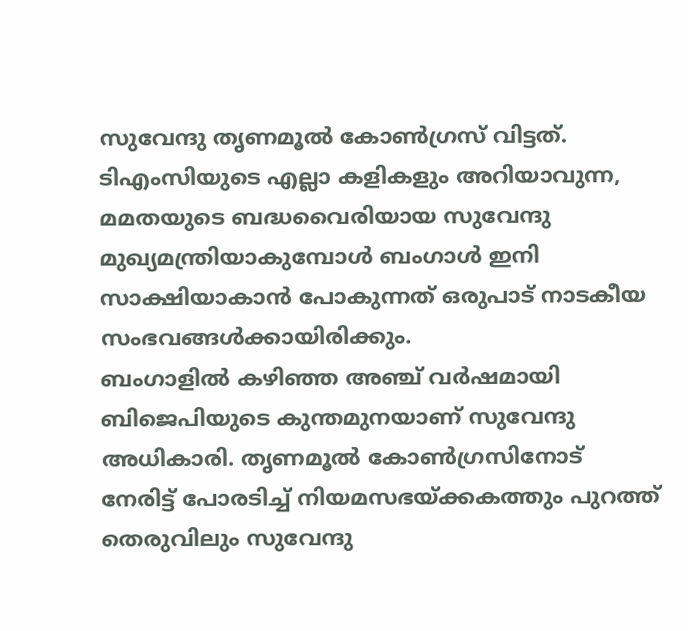സുവേന്ദു തൃണമൂൽ കോൺഗ്രസ് വിട്ടത്. ടിഎംസിയുടെ എല്ലാ കളികളും അറിയാവുന്ന, മമതയുടെ ബദ്ധവൈരിയായ സുവേന്ദു മുഖ്യമന്ത്രിയാകുമ്പോൾ ബംഗാൾ ഇനി സാക്ഷിയാകാൻ പോകുന്നത് ഒരുപാട് നാടകീയ സംഭവങ്ങൾക്കായിരിക്കും.
ബംഗാളിൽ കഴിഞ്ഞ അഞ്ച് വർഷമായി ബിജെപിയുടെ കുന്തമുനയാണ് സുവേന്ദു അധികാരി. തൃണമൂൽ കോൺഗ്രസിനോട് നേരിട്ട് പോരടിച്ച് നിയമസഭയ്ക്കകത്തും പുറത്ത് തെരുവിലും സുവേന്ദു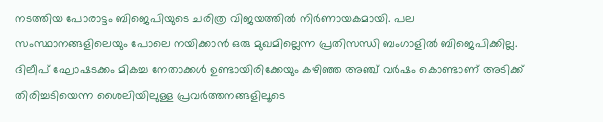നടത്തിയ പോരാട്ടം ബിജെപിയുടെ ചരിത്ര വിജയത്തിൽ നിർണായകമായി. പല സംസ്ഥാനങ്ങളിലെയും പോലെ നയിക്കാൻ ഒരു മുഖമില്ലെന്ന പ്രതിസന്ധി ബംഗാളിൽ ബിജെപിക്കില്ല. ദിലീപ് ഘോഷടക്കം മികച്ച നേതാക്കൾ ഉണ്ടായിരിക്കേയും കഴിഞ്ഞ അഞ്ച് വർഷം കൊണ്ടാണ് അടിക്ക് തിരിച്ചടിയെന്ന ശൈലിയിലുള്ള പ്രവർത്തനങ്ങളിലൂടെ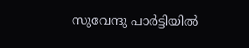സുവേന്ദു പാർട്ടിയിൽ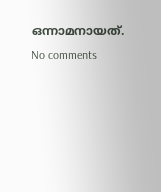ഒന്നാമനായത്.
No comments